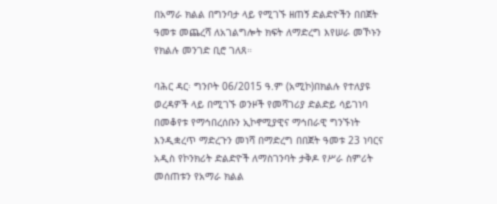በአማራ ክልል በግንባታ ላይ የሚገኙ ዘጠኝ ድልድዮችን በበጀት ዓመቱ መጨረሻ ለአገልግሎት ክፍት ለማድረግ እየሠራ መኾኑን የክልሉ መንገድ ቢሮ ገለጸ።

ባሕር ዳር፡ ግንቦት 06/2015 ዓ.ም (አሚኮ)በክልሉ የተለያዩ ወረዳዎች ላይ በሚገኙ ወንዞች የመሻገሪያ ድልድይ ሳይገነባ በመቆየቱ የማኅበረሰቡን ኢኮኖሚያዊና ማኅበራዊ ግንኙነት እንዲቋረጥ ማድረጉን መነሻ በማድረግ በበጀት ዓመቱ 23 ነባርና አዲስ የኮንክሪት ድልድዮች ለማስገንባት ታቅዶ የሥራ ስምሪት መሰጠቱን የአማራ ክልል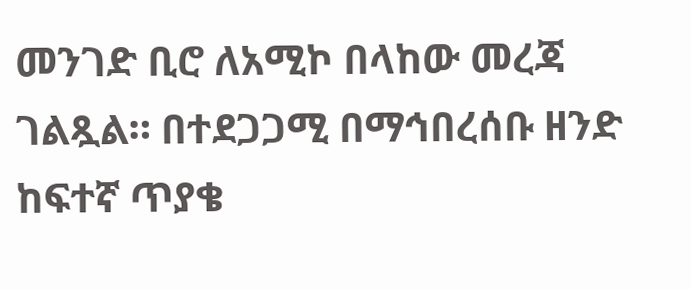መንገድ ቢሮ ለአሚኮ በላከው መረጃ ገልጿል። በተደጋጋሚ በማኅበረሰቡ ዘንድ ከፍተኛ ጥያቄ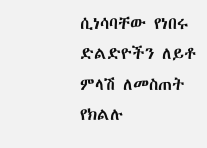ሲነሳባቸው የነበሩ ድልድዮችን ለይቶ ምላሽ ለመስጠት የክልሉ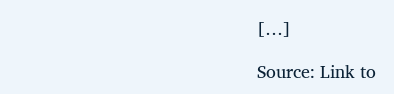[…]

Source: Link to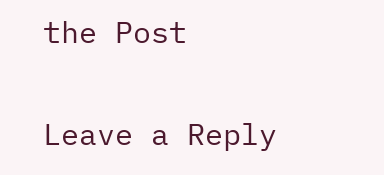the Post

Leave a Reply